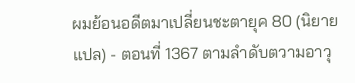ผมย้อนอดีตมาเปลี่ยนชะตายุค 80 (นิยายแปล) - ตอนที่ 1367 ตามลำดับตวามอาวุ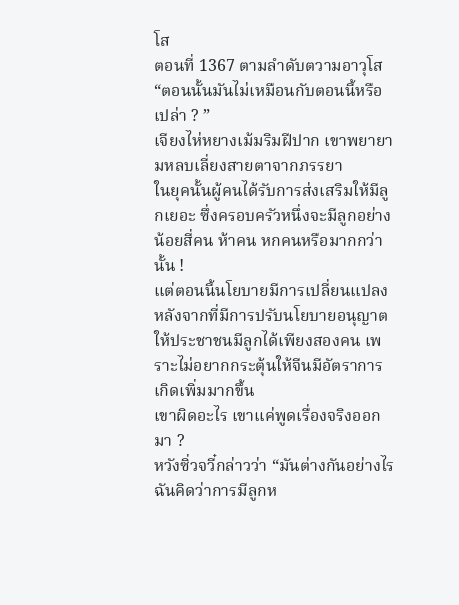โส
ตอนที่ 1367 ตามลำดับตวามอาวุโส
“ตอนนั้นมันไม่เหมือนกับตอนนี้หรือเปล่า ? ”
เจียงไห่หยางเม้มริมฝีปาก เขาพยายามหลบเลี่ยงสายตาจากภรรยา
ในยุคนั้นผู้คนได้รับการส่งเสริมให้มีลูกเยอะ ซึ่งครอบครัวหนึ่งจะมีลูกอย่างน้อยสี่คน ห้าคน หกคนหรือมากกว่านั้น !
แต่ตอนนี้นโยบายมีการเปลี่ยนแปลง หลังจากที่มีการปรับนโยบายอนุญาตให้ประชาชนมีลูกได้เพียงสองคน เพราะไม่อยากกระตุ้นให้จีนมีอัตราการเกิดเพิ่มมากขึ้น
เขาผิดอะไร เขาแค่พูดเรื่องจริงออกมา ?
หวังซิ่วจวี๋กล่าวว่า “มันต่างกันอย่างไร ฉันคิดว่าการมีลูกห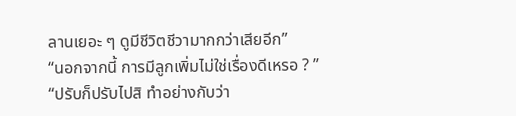ลานเยอะ ๆ ดูมีชีวิตชีวามากกว่าเสียอีก”
“นอกจากนี้ การมีลูกเพิ่มไม่ใช่เรื่องดีเหรอ ? ”
“ปรับก็ปรับไปสิ ทำอย่างกับว่า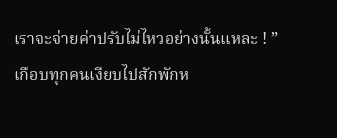เราจะจ่ายค่าปรับไม่ไหวอย่างนั้นแหละ ! ”
เกือบทุกคนเงียบไปสักพักห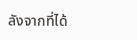ลังจากที่ได้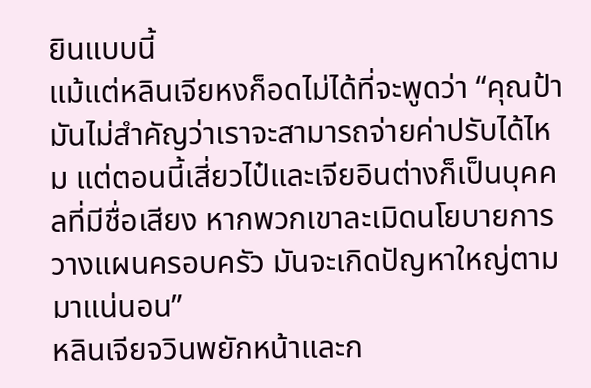ยินแบบนี้
แม้แต่หลินเจียหงก็อดไม่ได้ที่จะพูดว่า “คุณป้า มันไม่สำคัญว่าเราจะสามารถจ่ายค่าปรับได้ไหม แต่ตอนนี้เสี่ยวไป๋และเจียอินต่างก็เป็นบุคคลที่มีชื่อเสียง หากพวกเขาละเมิดนโยบายการวางแผนครอบครัว มันจะเกิดปัญหาใหญ่ตามมาแน่นอน”
หลินเจียจวินพยักหน้าและก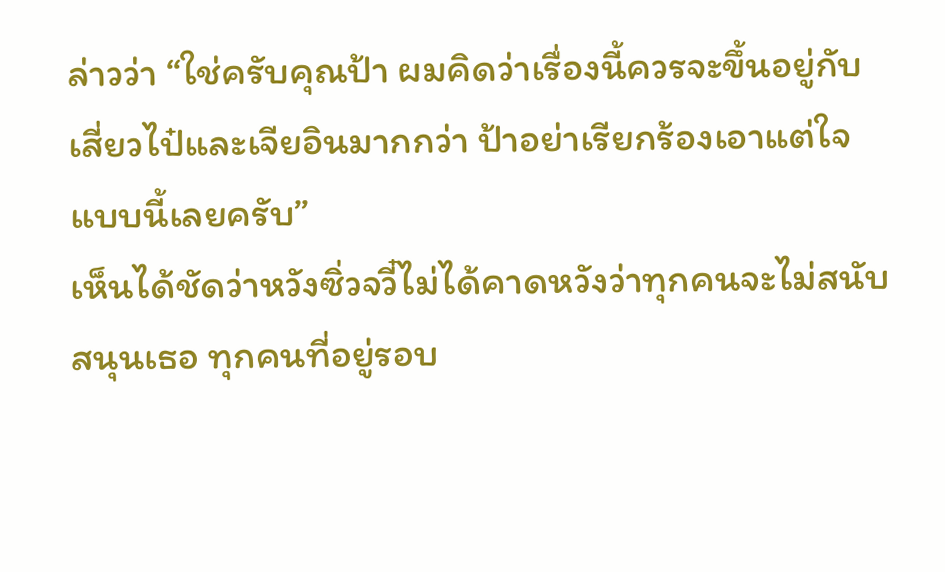ล่าวว่า “ใช่ครับคุณป้า ผมคิดว่าเรื่องนี้ควรจะขึ้นอยู่กับเสี่ยวไป๋และเจียอินมากกว่า ป้าอย่าเรียกร้องเอาแต่ใจแบบนี้เลยครับ”
เห็นได้ชัดว่าหวังซิ่วจวี๋ไม่ได้คาดหวังว่าทุกคนจะไม่สนับสนุนเธอ ทุกคนที่อยู่รอบ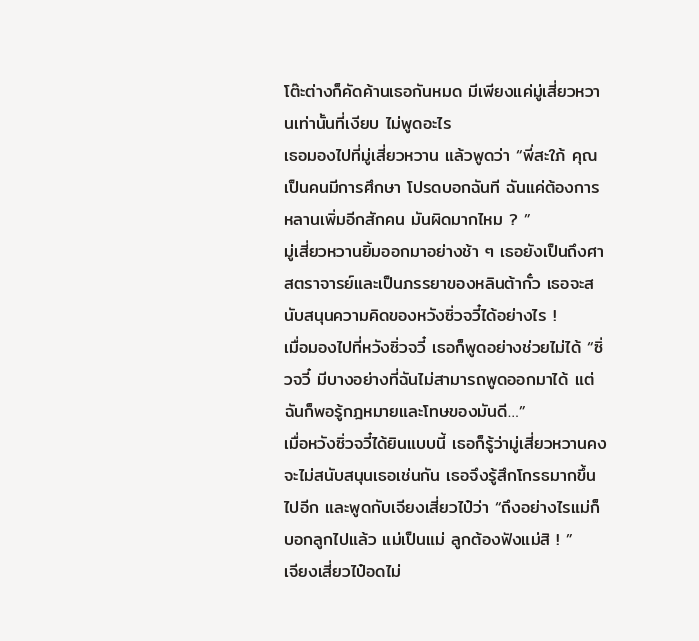โต๊ะต่างก็คัดค้านเธอกันหมด มีเพียงแค่มู่เสี่ยวหวานเท่านั้นที่เงียบ ไม่พูดอะไร
เธอมองไปที่มู่เสี่ยวหวาน แล้วพูดว่า “พี่สะใภ้ คุณเป็นคนมีการศึกษา โปรดบอกฉันที ฉันแค่ต้องการหลานเพิ่มอีกสักคน มันผิดมากไหม ? ”
มู่เสี่ยวหวานยิ้มออกมาอย่างช้า ๆ เธอยังเป็นถึงศาสตราจารย์และเป็นภรรยาของหลินต้ากั๋ว เธอจะสนับสนุนความคิดของหวังซิ่วจวี๋ได้อย่างไร !
เมื่อมองไปที่หวังซิ่วจวี๋ เธอก็พูดอย่างช่วยไม่ได้ “ซิ่วจวี๋ มีบางอย่างที่ฉันไม่สามารถพูดออกมาได้ แต่ฉันก็พอรู้กฎหมายและโทษของมันดี…”
เมื่อหวังซิ่วจวี๋ได้ยินแบบนี้ เธอก็รู้ว่ามู่เสี่ยวหวานคงจะไม่สนับสนุนเธอเช่นกัน เธอจึงรู้สึกโกรธมากขึ้นไปอีก และพูดกับเจียงเสี่ยวไป๋ว่า “ถึงอย่างไรแม่ก็บอกลูกไปแล้ว แม่เป็นแม่ ลูกต้องฟังแม่สิ ! ”
เจียงเสี่ยวไป๋อดไม่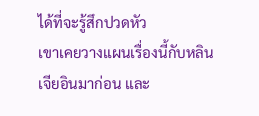ได้ที่จะรู้สึกปวดหัว
เขาเคยวางแผนเรื่องนี้กับหลินเจียอินมาก่อน และ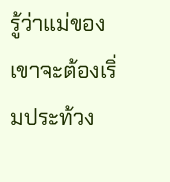รู้ว่าแม่ของเขาจะต้องเริ่มประท้วง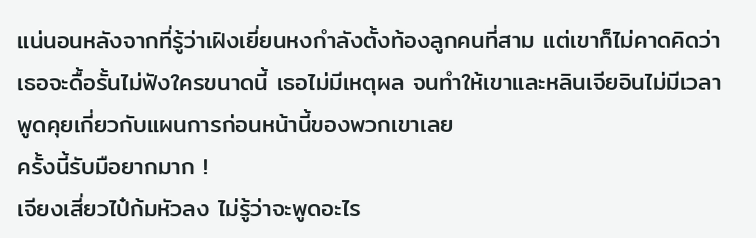แน่นอนหลังจากที่รู้ว่าเฝิงเยี่ยนหงกำลังตั้งท้องลูกคนที่สาม แต่เขาก็ไม่คาดคิดว่าเธอจะดื้อรั้นไม่ฟังใครขนาดนี้ เธอไม่มีเหตุผล จนทำให้เขาและหลินเจียอินไม่มีเวลาพูดคุยเกี่ยวกับแผนการก่อนหน้านี้ของพวกเขาเลย
ครั้งนี้รับมือยากมาก !
เจียงเสี่ยวไป๋ก้มหัวลง ไม่รู้ว่าจะพูดอะไร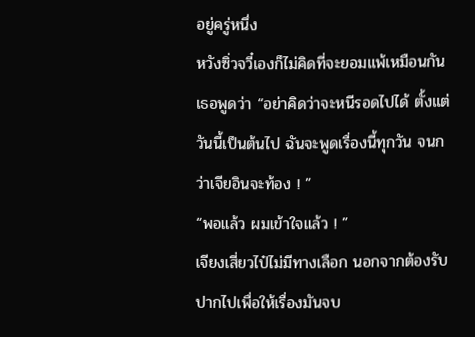อยู่ครู่หนึ่ง
หวังซิ่วจวี๋เองก็ไม่คิดที่จะยอมแพ้เหมือนกัน เธอพูดว่า “อย่าคิดว่าจะหนีรอดไปได้ ตั้งแต่วันนี้เป็นต้นไป ฉันจะพูดเรื่องนี้ทุกวัน จนกว่าเจียอินจะท้อง ! ”
“พอแล้ว ผมเข้าใจแล้ว ! ”
เจียงเสี่ยวไป๋ไม่มีทางเลือก นอกจากต้องรับปากไปเพื่อให้เรื่องมันจบ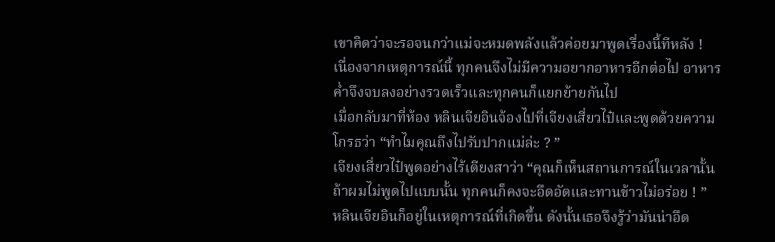เขาคิดว่าจะรอจนกว่าแม่จะหมดพลังแล้วค่อยมาพูดเรื่องนี้ทีหลัง !
เนื่องจากเหตุการณ์นี้ ทุกคนจึงไม่มีความอยากอาหารอีกต่อไป อาหารค่ำจึงจบลงอย่างรวดเร็วและทุกคนก็แยกย้ายกันไป
เมื่อกลับมาที่ห้อง หลินเจียอินจ้องไปที่เจียงเสี่ยวไป๋และพูดด้วยความโกรธว่า “ทำไมคุณถึงไปรับปากแม่ล่ะ ? ”
เจียงเสี่ยวไป๋พูดอย่างไร้เดียงสาว่า “คุณก็เห็นสถานการณ์ในเวลานั้น ถ้าผมไม่พูดไปแบบนั้น ทุกคนก็คงจะอึดอัดและทานข้าวไม่อร่อย ! ”
หลินเจียอินก็อยู่ในเหตุการณ์ที่เกิดขึ้น ดังนั้นเธอจึงรู้ว่ามันน่าอึด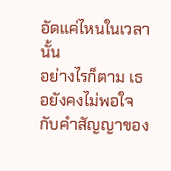อัดแค่ไหนในเวลานั้น
อย่างไรก็ตาม เธอยังคงไม่พอใจกับคำสัญญาของ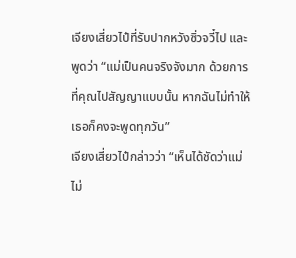เจียงเสี่ยวไป๋ที่รับปากหวังซิ่วจวี๋ไป และพูดว่า “แม่เป็นคนจริงจังมาก ด้วยการที่คุณไปสัญญาแบบนั้น หากฉันไม่ทำให้ เธอก็คงจะพูดทุกวัน”
เจียงเสี่ยวไป๋กล่าวว่า “เห็นได้ชัดว่าแม่ไม่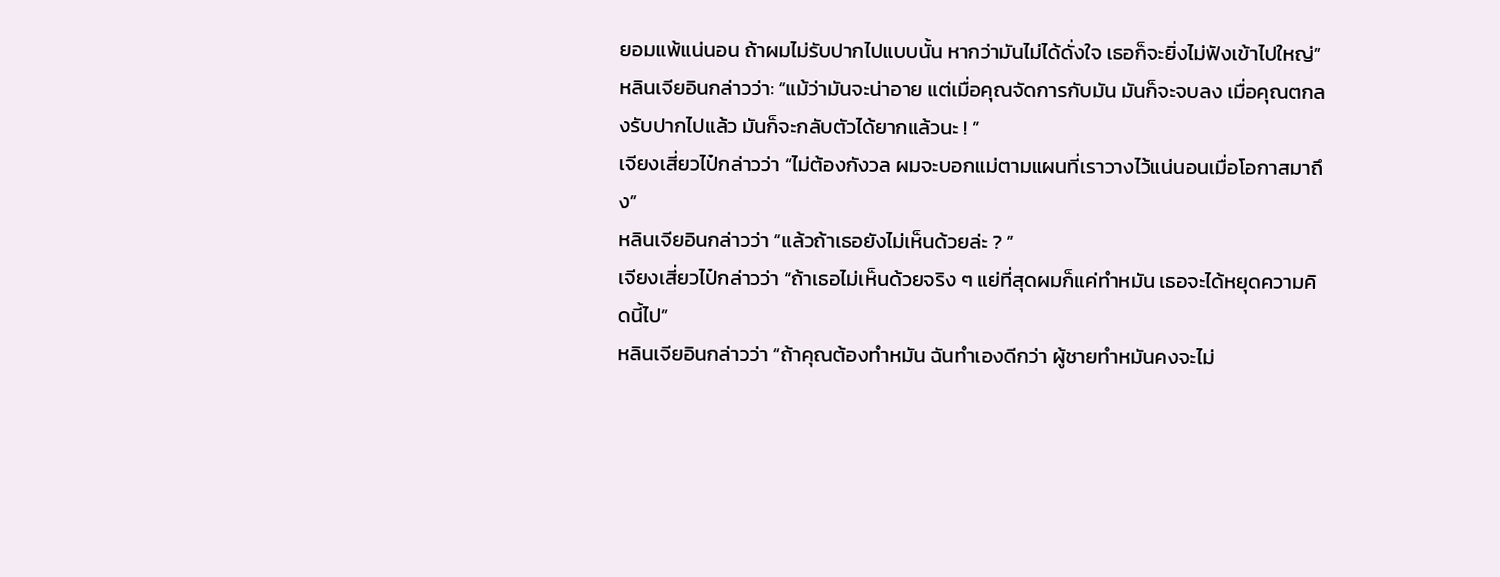ยอมแพ้แน่นอน ถ้าผมไม่รับปากไปแบบนั้น หากว่ามันไม่ได้ดั่งใจ เธอก็จะยิ่งไม่ฟังเข้าไปใหญ่”
หลินเจียอินกล่าวว่า: “แม้ว่ามันจะน่าอาย แต่เมื่อคุณจัดการกับมัน มันก็จะจบลง เมื่อคุณตกลงรับปากไปแล้ว มันก็จะกลับตัวได้ยากแล้วนะ ! ”
เจียงเสี่ยวไป๋กล่าวว่า “ไม่ต้องกังวล ผมจะบอกแม่ตามแผนที่เราวางไว้แน่นอนเมื่อโอกาสมาถึง”
หลินเจียอินกล่าวว่า “แล้วถ้าเธอยังไม่เห็นด้วยล่ะ ? ”
เจียงเสี่ยวไป๋กล่าวว่า “ถ้าเธอไม่เห็นด้วยจริง ๆ แย่ที่สุดผมก็แค่ทำหมัน เธอจะได้หยุดความคิดนี้ไป”
หลินเจียอินกล่าวว่า “ถ้าคุณต้องทำหมัน ฉันทำเองดีกว่า ผู้ชายทำหมันคงจะไม่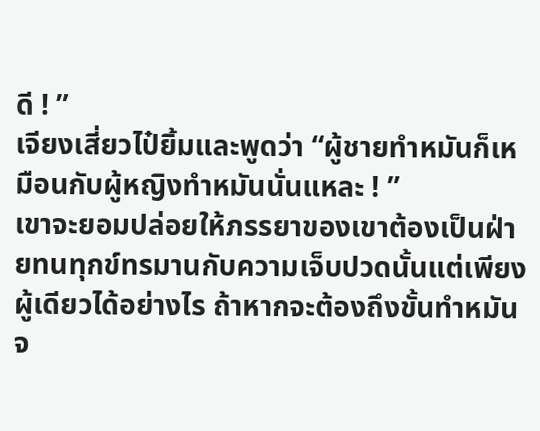ดี ! ”
เจียงเสี่ยวไป๋ยิ้มและพูดว่า “ผู้ชายทำหมันก็เหมือนกับผู้หญิงทำหมันนั่นแหละ ! ”
เขาจะยอมปล่อยให้ภรรยาของเขาต้องเป็นฝ่ายทนทุกข์ทรมานกับความเจ็บปวดนั้นแต่เพียงผู้เดียวได้อย่างไร ถ้าหากจะต้องถึงขั้นทำหมันจ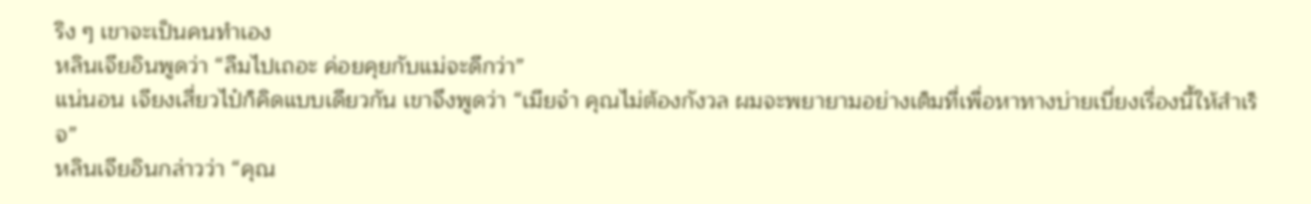ริง ๆ เขาจะเป็นคนทำเอง
หลินเจียอินพูดว่า “ลืมไปเถอะ ค่อยคุยกับแม่จะดีกว่า”
แน่นอน เจียงเสี่ยวไป๋ก็คิดแบบเดียวกัน เขาจึงพูดว่า “เมียจ๋า คุณไม่ต้องกังวล ผมจะพยายามอย่างเต็มที่เพื่อหาทางบ่ายเบี่ยงเรื่องนี้ให้สำเร็จ”
หลินเจียอินกล่าวว่า “คุณ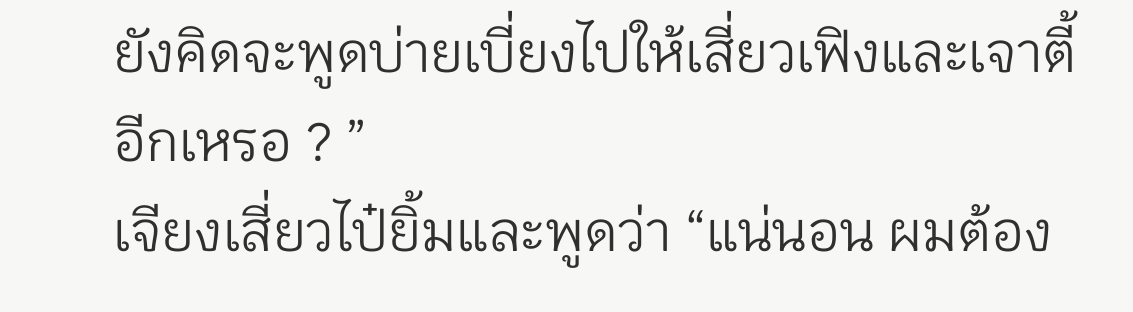ยังคิดจะพูดบ่ายเบี่ยงไปให้เสี่ยวเฟิงและเจาตี้อีกเหรอ ? ”
เจียงเสี่ยวไป๋ยิ้มและพูดว่า “แน่นอน ผมต้อง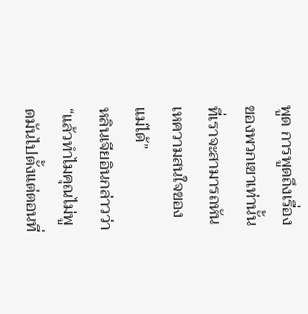พูด การพูดถึงเรื่องของพวกเขาเท่านั้นที่เราจะสามารถหันเหความสนใจของแม่ได้”
หลินเจียอินกล่าวว่า “แล้วทำไมคุณไม่พูดมันไปตั้งแต่ตอนที่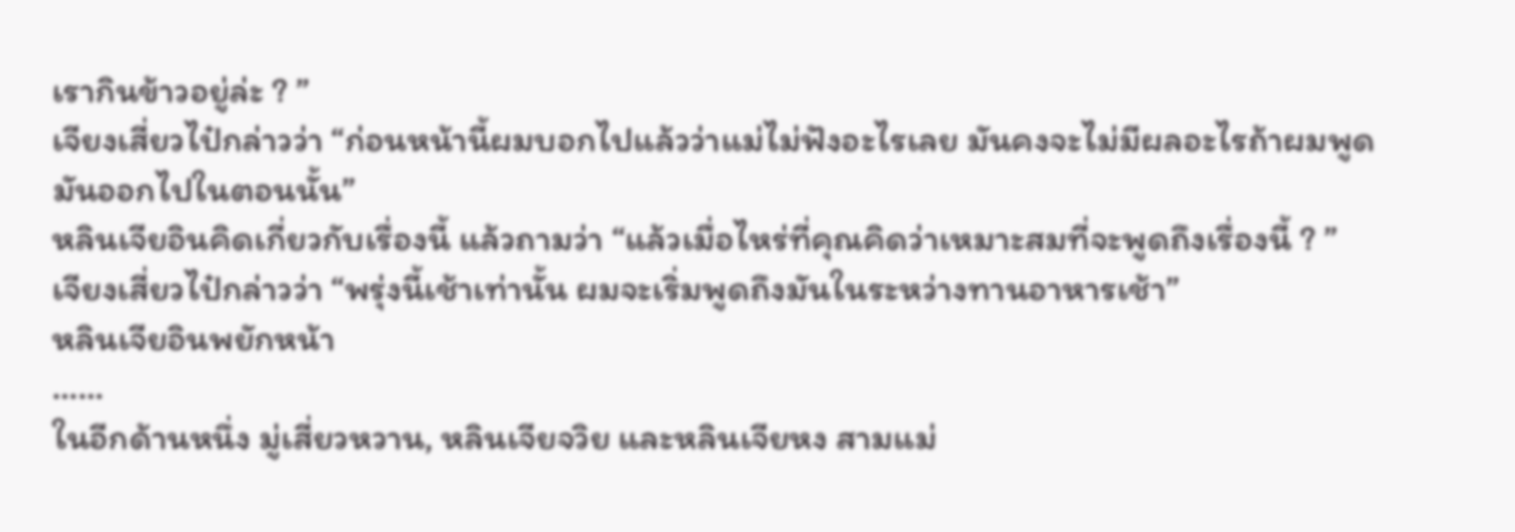เรากินข้าวอยู่ล่ะ ? ”
เจียงเสี่ยวไป๋กล่าวว่า “ก่อนหน้านี้ผมบอกไปแล้วว่าแม่ไม่ฟังอะไรเลย มันคงจะไม่มีผลอะไรถ้าผมพูดมันออกไปในตอนนั้น”
หลินเจียอินคิดเกี่ยวกับเรื่องนี้ แล้วถามว่า “แล้วเมื่อไหร่ที่คุณคิดว่าเหมาะสมที่จะพูดถึงเรื่องนี้ ? ”
เจียงเสี่ยวไป๋กล่าวว่า “พรุ่งนี้เช้าเท่านั้น ผมจะเริ่มพูดถึงมันในระหว่างทานอาหารเช้า”
หลินเจียอินพยักหน้า
……
ในอีกด้านหนึ่ง มู่เสี่ยวหวาน, หลินเจียจวิย และหลินเจียหง สามแม่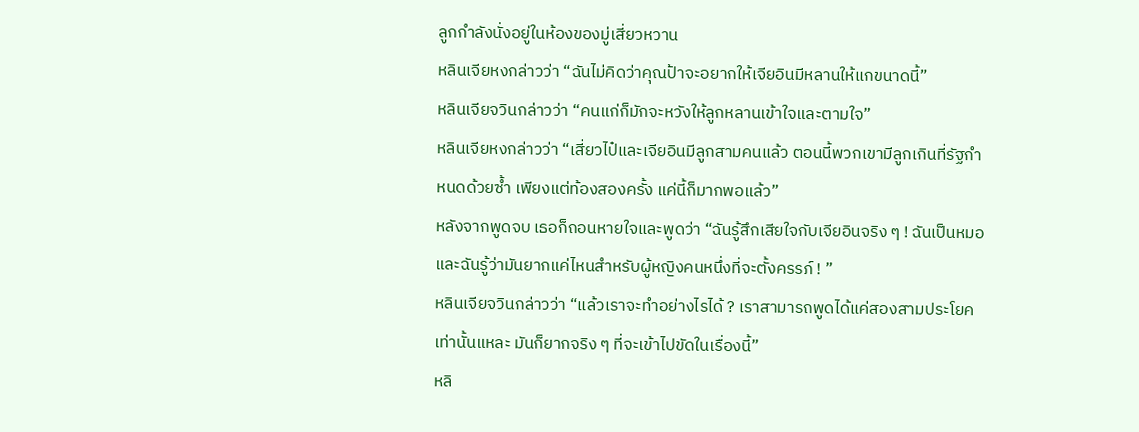ลูกกำลังนั่งอยู่ในห้องของมู่เสี่ยวหวาน
หลินเจียหงกล่าวว่า “ฉันไม่คิดว่าคุณป้าจะอยากให้เจียอินมีหลานให้แกขนาดนี้”
หลินเจียจวินกล่าวว่า “คนแก่ก็มักจะหวังให้ลูกหลานเข้าใจและตามใจ”
หลินเจียหงกล่าวว่า “เสี่ยวไป๋และเจียอินมีลูกสามคนแล้ว ตอนนี้พวกเขามีลูกเกินที่รัฐกำหนดด้วยซ้ำ เพียงแต่ท้องสองครั้ง แค่นี้ก็มากพอแล้ว”
หลังจากพูดจบ เธอก็ถอนหายใจและพูดว่า “ฉันรู้สึกเสียใจกับเจียอินจริง ๆ ! ฉันเป็นหมอและฉันรู้ว่ามันยากแค่ไหนสำหรับผู้หญิงคนหนึ่งที่จะตั้งครรภ์ ! ”
หลินเจียจวินกล่าวว่า “แล้วเราจะทำอย่างไรได้ ? เราสามารถพูดได้แค่สองสามประโยคเท่านั้นแหละ มันก็ยากจริง ๆ ที่จะเข้าไปขัดในเรื่องนี้”
หลิ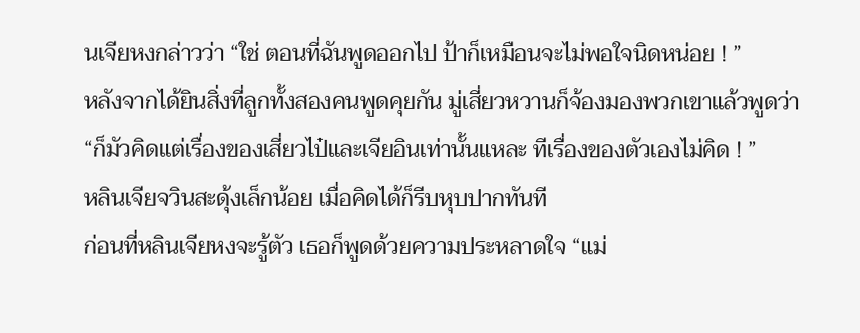นเจียหงกล่าวว่า “ใช่ ตอนที่ฉันพูดออกไป ป้าก็เหมือนจะไม่พอใจนิดหน่อย ! ”
หลังจากได้ยินสิ่งที่ลูกทั้งสองคนพูดคุยกัน มู่เสี่ยวหวานก็จ้องมองพวกเขาแล้วพูดว่า “ก็มัวคิดแต่เรื่องของเสี่ยวไป๋และเจียอินเท่านั้นแหละ ทีเรื่องของตัวเองไม่คิด ! ”
หลินเจียจวินสะดุ้งเล็กน้อย เมื่อคิดได้ก็รีบหุบปากทันที
ก่อนที่หลินเจียหงจะรู้ตัว เธอก็พูดด้วยความประหลาดใจ “แม่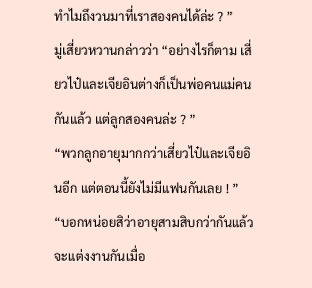ทำไมถึงวนมาที่เราสองคนได้ล่ะ ? ”
มู่เสี่ยวหวานกล่าวว่า “อย่างไรก็ตาม เสี่ยวไป๋และเจียอินต่างก็เป็นพ่อคนแม่คนกันแล้ว แต่ลูกสองคนล่ะ ? ”
“พวกลูกอายุมากกว่าเสี่ยวไป๋และเจียอินอีก แต่ตอนนี้ยังไม่มีแฟนกันเลย ! ”
“บอกหน่อยสิว่าอายุสามสิบกว่ากันแล้ว จะแต่งงานกันเมื่อ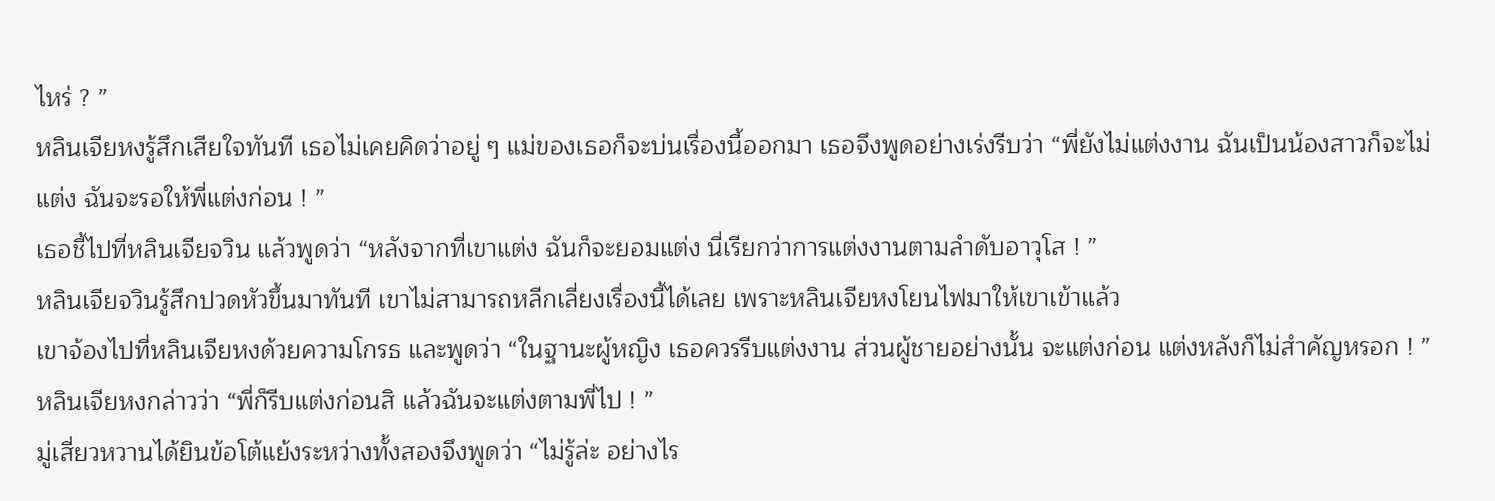ไหร่ ? ”
หลินเจียหงรู้สึกเสียใจทันที เธอไม่เคยคิดว่าอยู่ ๆ แม่ของเธอก็จะบ่นเรื่องนี้ออกมา เธอจึงพูดอย่างเร่งรีบว่า “พี่ยังไม่แต่งงาน ฉันเป็นน้องสาวก็จะไม่แต่ง ฉันจะรอให้พี่แต่งก่อน ! ”
เธอชี้ไปที่หลินเจียจวิน แล้วพูดว่า “หลังจากที่เขาแต่ง ฉันก็จะยอมแต่ง นี่เรียกว่าการแต่งงานตามลำดับอาวุโส ! ”
หลินเจียจวินรู้สึกปวดหัวขึ้นมาทันที เขาไม่สามารถหลีกเลี่ยงเรื่องนี้ได้เลย เพราะหลินเจียหงโยนไฟมาให้เขาเข้าแล้ว
เขาจ้องไปที่หลินเจียหงด้วยความโกรธ และพูดว่า “ในฐานะผู้หญิง เธอควรรีบแต่งงาน ส่วนผู้ชายอย่างนั้น จะแต่งก่อน แต่งหลังก็ไม่สำคัญหรอก ! ”
หลินเจียหงกล่าวว่า “พี่ก็รีบแต่งก่อนสิ แล้วฉันจะแต่งตามพี่ไป ! ”
มู่เสี่ยวหวานได้ยินข้อโต้แย้งระหว่างทั้งสองจึงพูดว่า “ไม่รู้ล่ะ อย่างไร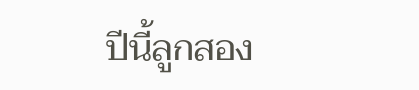ปีนี้ลูกสอง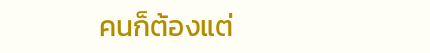คนก็ต้องแต่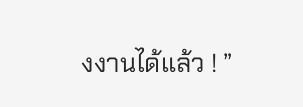งงานได้แล้ว ! ”